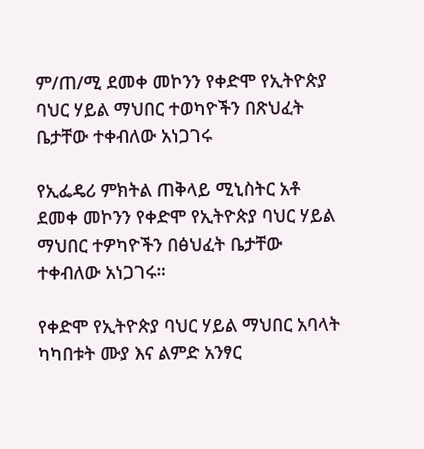ም/ጠ/ሚ ደመቀ መኮንን የቀድሞ የኢትዮጵያ ባህር ሃይል ማህበር ተወካዮችን በጽህፈት ቤታቸው ተቀብለው አነጋገሩ

የኢፌዴሪ ምክትል ጠቅላይ ሚኒስትር አቶ ደመቀ መኮንን የቀድሞ የኢትዮጵያ ባህር ሃይል ማህበር ተዎካዮችን በፅህፈት ቤታቸው ተቀብለው አነጋገሩ።

የቀድሞ የኢትዮጵያ ባህር ሃይል ማህበር አባላት ካካበቱት ሙያ እና ልምድ አንፃር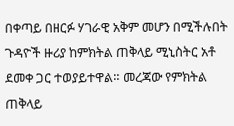በቀጣይ በዘርፉ ሃገራዊ አቅም መሆን በሚችሉበት ጉዳዮች ዙሪያ ከምክትል ጠቅላይ ሚኒስትር አቶ ደመቀ ጋር ተወያይተዋል። መረጃው የምክትል ጠቅላይ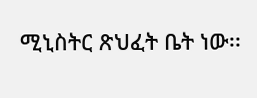ሚኒስትር ጽህፈት ቤት ነው፡፡